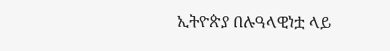ኢትዮጵያ በሉዓላዊነቷ ላይ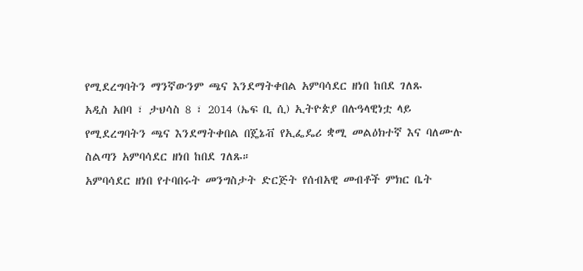የሚደረግባትን ማንኛውንም ጫና እንደማትቀበል አምባሳደር ዘነበ ከበደ ገለጹ
አዲስ አበባ ፣ ታህሳስ 8 ፣ 2014 (ኤፍ ቢ ሲ) ኢትዮጵያ በሉዓላዊነቷ ላይ የሚደረግባትን ጫና እንደማትቀበል በጄኔቭ የኢፌዴሪ ቋሚ መልዕክተኛ እና ባለሙሉ ስልጣን አምባሳደር ዘነበ ከበደ ገለጹ።
አምባሳደር ዘነበ የተባበሩት መንግስታት ድርጅት የሰብአዊ መብቶች ምክር ቤት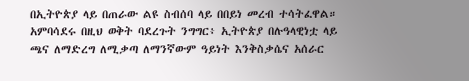በኢትዮጵያ ላይ በጠራው ልዩ ስብሰባ ላይ በበይነ መረብ ተሳትፈዋል።
አምባሳደሩ በዚህ ወቅት ባደረጉት ንግግር፥ ኢትዮጵያ በሉዓላዊነቷ ላይ ጫና ለማድረግ ለሚቃጣ ለማንኛውም ዓይነት እንቅስቃሴና አሰራር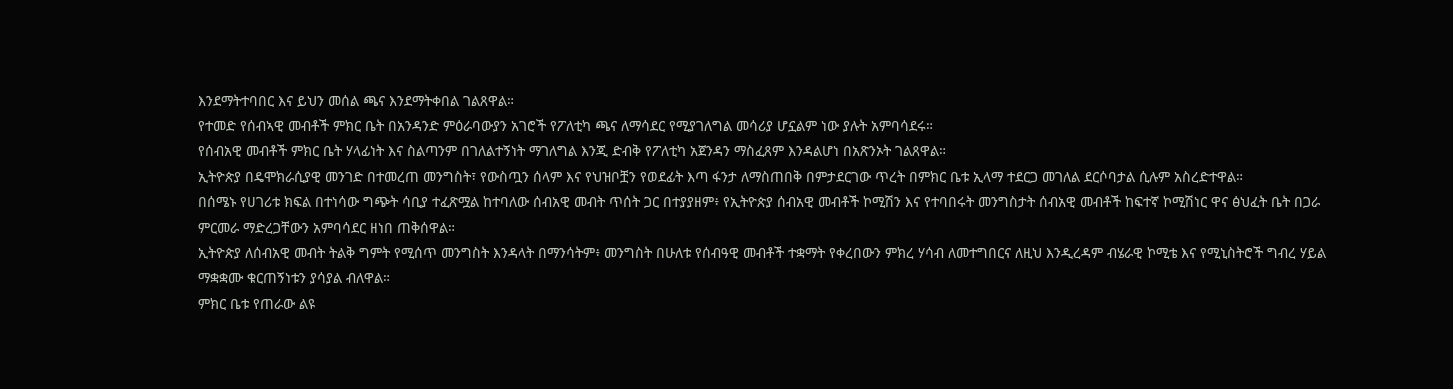እንደማትተባበር እና ይህን መሰል ጫና እንደማትቀበል ገልጸዋል።
የተመድ የሰብኣዊ መብቶች ምክር ቤት በአንዳንድ ምዕራባውያን አገሮች የፖለቲካ ጫና ለማሳደር የሚያገለግል መሳሪያ ሆኗልም ነው ያሉት አምባሳደሩ።
የሰብአዊ መብቶች ምክር ቤት ሃላፊነት እና ስልጣንም በገለልተኝነት ማገለግል እንጂ ድብቅ የፖለቲካ አጀንዳን ማስፈጸም እንዳልሆነ በአጽንኦት ገልጸዋል።
ኢትዮጵያ በዴሞክራሲያዊ መንገድ በተመረጠ መንግስት፣ የውስጧን ሰላም እና የህዝቦቿን የወደፊት እጣ ፋንታ ለማስጠበቅ በምታደርገው ጥረት በምክር ቤቱ ኢላማ ተደርጋ መገለል ደርሶባታል ሲሉም አስረድተዋል።
በሰሜኑ የሀገሪቱ ክፍል በተነሳው ግጭት ሳቢያ ተፈጽሟል ከተባለው ሰብአዊ መብት ጥሰት ጋር በተያያዘም፥ የኢትዮጵያ ሰብአዊ መብቶች ኮሚሽን እና የተባበሩት መንግስታት ሰብአዊ መብቶች ከፍተኛ ኮሚሽነር ዋና ፅህፈት ቤት በጋራ ምርመራ ማድረጋቸውን አምባሳደር ዘነበ ጠቅሰዋል።
ኢትዮጵያ ለሰብአዊ መብት ትልቅ ግምት የሚሰጥ መንግስት እንዳላት በማንሳትም፥ መንግስት በሁለቱ የሰብዓዊ መብቶች ተቋማት የቀረበውን ምክረ ሃሳብ ለመተግበርና ለዚህ እንዲረዳም ብሄራዊ ኮሚቴ እና የሚኒስትሮች ግብረ ሃይል ማቋቋሙ ቁርጠኝነቱን ያሳያል ብለዋል።
ምክር ቤቱ የጠራው ልዩ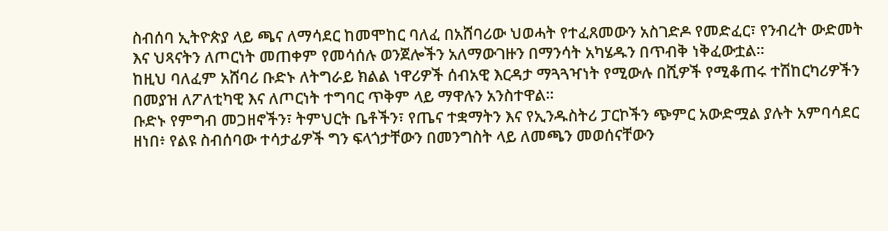ስብሰባ ኢትዮጵያ ላይ ጫና ለማሳደር ከመሞከር ባለፈ በአሸባሪው ህወሓት የተፈጸመውን አስገድዶ የመድፈር፣ የንብረት ውድመት እና ህጻናትን ለጦርነት መጠቀም የመሳሰሉ ወንጀሎችን አለማውገዙን በማንሳት አካሄዱን በጥብቅ ነቅፈውቷል።
ከዚህ ባለፈም አሸባሪ ቡድኑ ለትግራይ ክልል ነዋሪዎች ሰብአዊ እርዳታ ማጓጓዣነት የሚውሉ በሺዎች የሚቆጠሩ ተሽከርካሪዎችን በመያዝ ለፖለቲካዊ እና ለጦርነት ተግባር ጥቅም ላይ ማዋሉን አንስተዋል።
ቡድኑ የምግብ መጋዘኖችን፣ ትምህርት ቤቶችን፣ የጤና ተቋማትን እና የኢንዱስትሪ ፓርኮችን ጭምር አውድሟል ያሉት አምባሳደር ዘነበ፥ የልዩ ስብሰባው ተሳታፊዎች ግን ፍላጎታቸውን በመንግስት ላይ ለመጫን መወሰናቸውን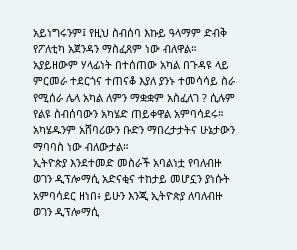አይነግሩንም፤ የዚህ ስብሰባ እኩይ ዓላማም ድብቅ የፖለቲካ አጀንዳን ማስፈጸም ነው ብለዋል።
አያይዘውም ሃላፊነት በተሰጠው አካል በጉዳዩ ላይ ምርመራ ተደርጎና ተጠናቆ እያለ ያንኑ ተመሳሳይ ስራ የሚሰራ ሌላ አካል ለምን ማቋቋም አስፈለገ ? ሲሉም የልዩ ስብሰባውን አካሄድ ጠይቀዋል አምባሳደሩ። አካሄዱንም አሸባሪውን ቡድን ማበረታታትና ሁኔታውን ማባባስ ነው ብለውታል።
ኢትዮጵያ እንደተመድ መስራች አባልነቷ የባለብዙ ወገን ዲፕሎማሲ አድናቂና ተከታይ መሆኗን ያነሱት አምባሳደር ዘነበ፥ ይሁን እንጂ ኢትዮጵያ ለባለብዙ ወገን ዲፕሎማሲ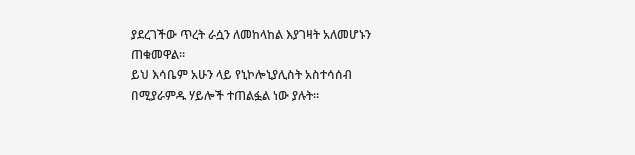ያደረገችው ጥረት ራሷን ለመከላከል እያገዛት አለመሆኑን ጠቁመዋል።
ይህ እሳቤም አሁን ላይ የኒኮሎኒያሊስት አስተሳሰብ በሚያራምዱ ሃይሎች ተጠልፏል ነው ያሉት።